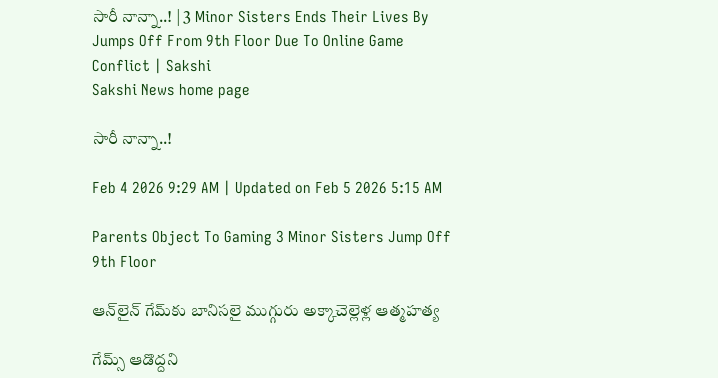సారీ నాన్నా..! | 3 Minor Sisters Ends Their Lives By Jumps Off From 9th Floor Due To Online Game Conflict | Sakshi
Sakshi News home page

సారీ నాన్నా..!

Feb 4 2026 9:29 AM | Updated on Feb 5 2026 5:15 AM

Parents Object To Gaming 3 Minor Sisters Jump Off 9th Floor

ఆన్‌లైన్‌ గేమ్‌కు బానిసలై ముగ్గురు అక్కాచెల్లెళ్ల ఆత్మహత్య

గేమ్స్‌ ఆడొద్దని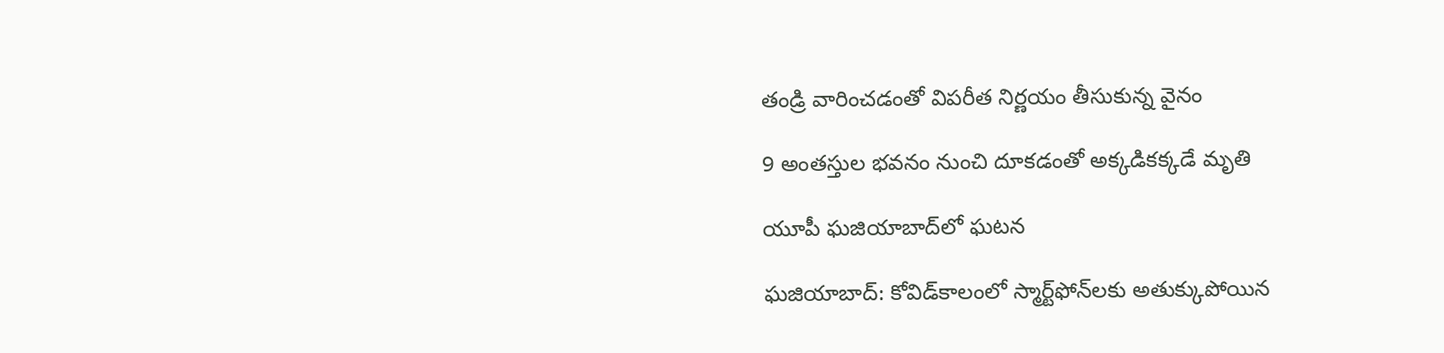తండ్రి వారించడంతో విపరీత నిర్ణయం తీసుకున్న వైనం

9 అంతస్తుల భవనం నుంచి దూకడంతో అక్కడికక్కడే మృతి

యూపీ ఘజియాబాద్‌లో ఘటన

ఘజియాబాద్‌: కోవిడ్‌కాలంలో స్మార్ట్‌ఫోన్‌లకు అతుక్కుపోయిన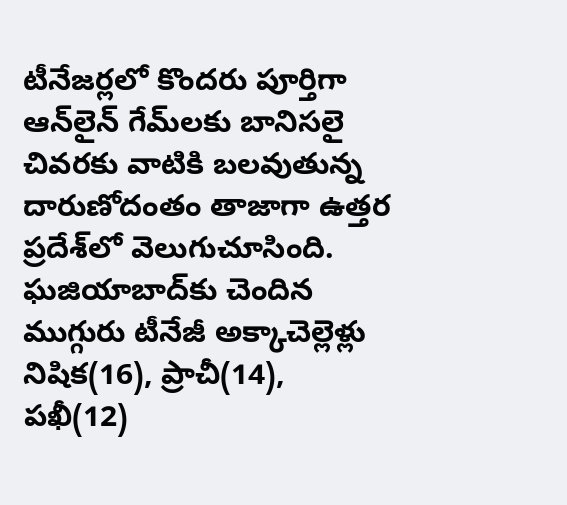టీనేజర్లలో కొందరు పూర్తిగా ఆన్‌లైన్‌ గేమ్‌లకు బానిసలై చివరకు వాటికి బలవుతున్న దారుణోదంతం తాజాగా ఉత్తర ప్రదేశ్‌లో వెలుగుచూసింది. ఘజియాబాద్‌కు చెందిన ముగ్గురు టీనేజీ అక్కాచెల్లెళ్లు నిషిక(16), ప్రాచీ(14), పఖీ(12)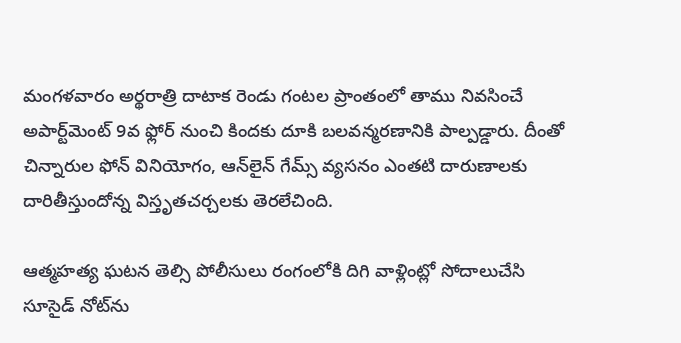మంగళవారం అర్థరాత్రి దాటాక రెండు గంటల ప్రాంతంలో తాము నివసించే అపార్ట్‌మెంట్‌ 9వ ఫ్లోర్‌ నుంచి కిందకు దూకి బలవన్మరణానికి పాల్పడ్డారు. దీంతో చిన్నారుల ఫోన్‌ వినియోగం, ఆన్‌లైన్‌ గేమ్స్‌ వ్యసనం ఎంతటి దారుణాలకు దారితీస్తుందోన్న విస్తృతచర్చలకు తెరలేచింది.

ఆత్మహత్య ఘటన తెల్సి పోలీసులు రంగంలోకి దిగి వాళ్లింట్లో సోదాలుచేసి సూసైడ్‌ నోట్‌ను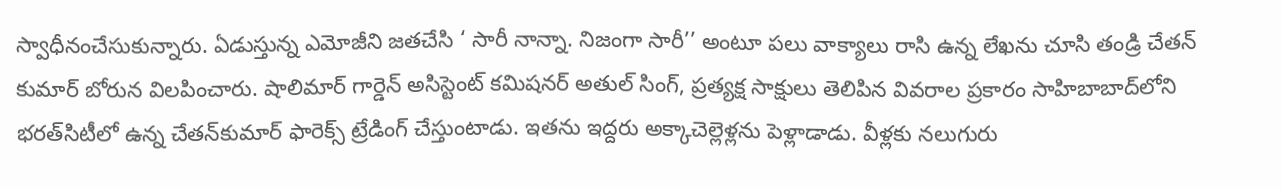స్వాధీనంచేసుకున్నారు. ఏడుస్తున్న ఎమోజీని జతచేసి ‘ సారీ నాన్నా. నిజంగా సారీ’’ అంటూ పలు వాక్యాలు రాసి ఉన్న లేఖను చూసి తండ్రి చేతన్‌ కుమార్‌ బోరున విలపించారు. షాలిమార్‌ గార్డెన్‌ అసిస్టెంట్‌ కమిషనర్‌ అతుల్‌ సింగ్, ప్రత్యక్ష సాక్షులు తెలిపిన వివరాల ప్రకారం సాహిబాబాద్‌లోని భరత్‌సిటీలో ఉన్న చేతన్‌కుమార్‌ ఫారెక్స్‌ ట్రేడింగ్‌ చేస్తుంటాడు. ఇతను ఇద్దరు అక్కాచెల్లెళ్లను పెళ్లాడాడు. వీళ్లకు నలుగురు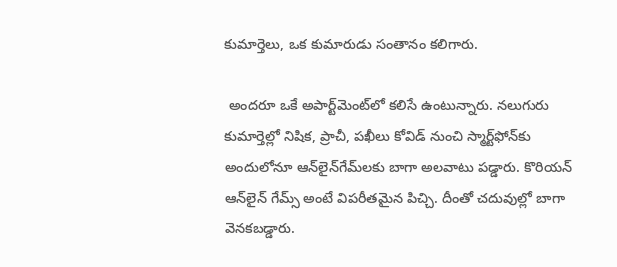కుమార్తెలు, ఒక కుమారుడు సంతానం కలిగారు.

 అందరూ ఒకే అపార్ట్‌మెంట్‌లో కలిసే ఉంటున్నారు. నలుగురు కుమార్తెల్లో నిషిక, ప్రాచీ, పఖీలు కోవిడ్‌ నుంచి స్మార్ట్‌ఫోన్‌కు అందులోనూ ఆన్‌లైన్‌గేమ్‌లకు బాగా అలవాటు పడ్డారు. కొరియన్‌ ఆన్‌లైన్‌ గేమ్స్‌ అంటే విపరీతమైన పిచ్చి. దీంతో చదువుల్లో బాగా వెనకబడ్డారు.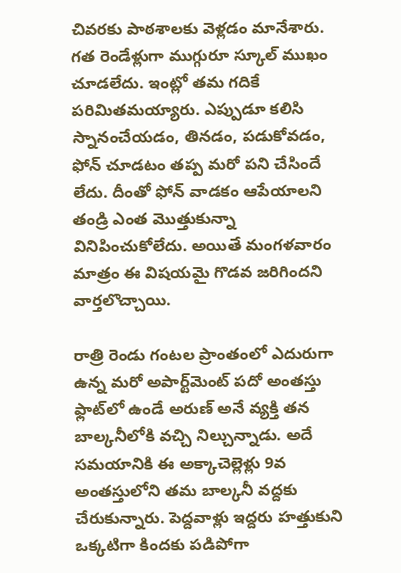చివరకు పాఠశాలకు వెళ్లడం మానేశారు. గత రెండేళ్లుగా ముగ్గురూ స్కూల్‌ ముఖం చూడలేదు. ఇంట్లో తమ గదికే పరిమితమయ్యారు. ఎప్పుడూ కలిసి స్నానంచేయడం, తినడం, పడుకోవడం, ఫోన్‌ చూడటం తప్ప మరో పని చేసిందే లేదు. దీంతో ఫోన్‌ వాడకం ఆపేయాలని తండ్రి ఎంత మొత్తుకున్నా వినిపించుకోలేదు. అయితే మంగళవారం మాత్రం ఈ విషయమై గొడవ జరిగిందని వార్తలొచ్చాయి.

రాత్రి రెండు గంటల ప్రాంతంలో ఎదురుగా ఉన్న మరో అపార్ట్‌మెంట్‌ పదో అంతస్తు ఫ్లాట్‌లో ఉండే అరుణ్‌ అనే వ్యక్తి తన బాల్కనీలోకి వచ్చి నిల్చున్నాడు. అదే సమయానికి ఈ అక్కాచెల్లెళ్లు 9వ అంతస్తులోని తమ బాల్కనీ వద్దకు చేరుకున్నారు. పెద్దవాళ్లు ఇద్దరు హత్తుకుని ఒక్కటిగా కిందకు పడిపోగా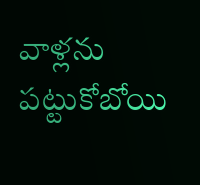వాళ్లను పట్టుకోబోయి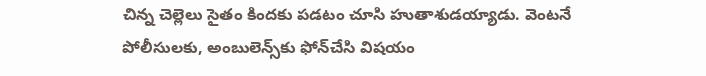చిన్న చెల్లెలు సైతం కిందకు పడటం చూసి హుతాశుడయ్యాడు. వెంటనే పోలీసులకు, అంబులెన్స్‌కు ఫోన్‌చేసి విషయం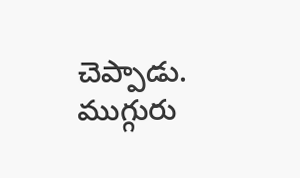చెప్పాడు. ముగ్గురు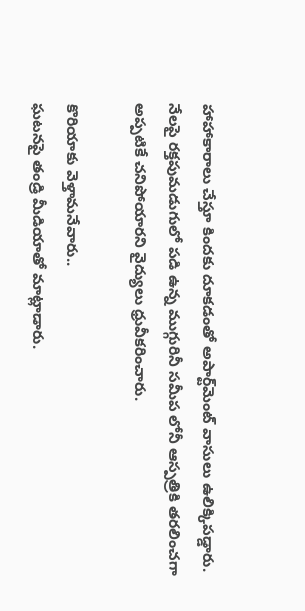హాహాకారాలు చేస్తూ కిందకు దూకడంతో అపార్ట్‌మెంట్‌ వాసులు ఉలిక్కిపడ్డారు. నేలపై రక్తపుమడుగులో పడి ఉన్న ముగ్గురినీ సమీప లోనీ ఆస్పత్రికి తరలించగా అప్పటికే చనిపోయారని వైద్యులు ధ్రువీకరించారు.

కొరియాకు వెళ్తామనేవారు..
ఘటనపై తండ్రి మీడియాతో మాట్లాడారు.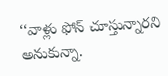‘‘వాళ్లు ఫోన్‌ చూస్తున్నారని అనుకున్నా.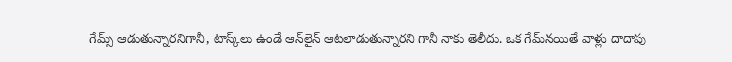గేమ్స్‌ ఆడుతున్నారనిగానీ, టాస్క్‌లు ఉండే ఆన్‌లైన్‌ ఆటలాడుతున్నారని గానీ నాకు తెలీదు. ఒక గేమ్‌నయితే వాళ్లు దాదాపు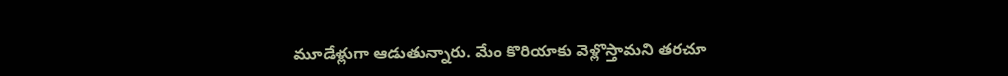మూడేళ్లుగా ఆడుతున్నారు. మేం కొరియాకు వెళ్లొస్తామని తరచూ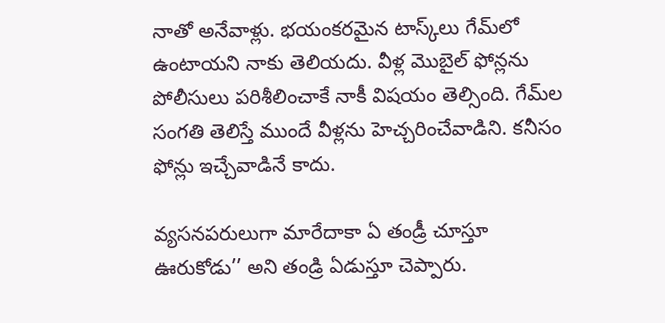నాతో అనేవాళ్లు. భయంకరమైన టాస్క్‌లు గేమ్‌లో ఉంటాయని నాకు తెలియదు. వీళ్ల మొబైల్‌ ఫోన్లను పోలీసులు పరిశీలించాకే నాకీ విషయం తెల్సింది. గేమ్‌ల సంగతి తెలిస్తే ముందే వీళ్లను హెచ్చరించేవాడిని. కనీసం ఫోన్లు ఇచ్చేవాడినే కాదు.

వ్యసనపరులుగా మారేదాకా ఏ తండ్రీ చూస్తూ ఊరుకోడు’’ అని తండ్రి ఏడుస్తూ చెప్పారు.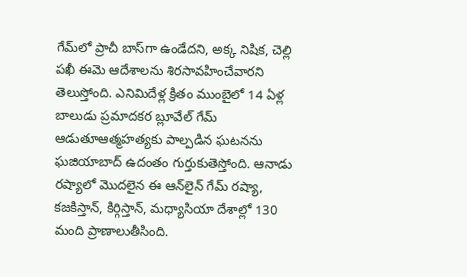గేమ్‌లో ప్రాచీ బాస్‌గా ఉండేదని, అక్క నిషిక, చెల్లి పఖీ ఈమె ఆదేశాలను శిరసావహించేవారని తెలుస్తోంది. ఎనిమిదేళ్ల క్రితం ముంబైలో 14 ఏళ్ల బాలుడు ప్రమాదకర బ్లూవేల్‌ గేమ్‌ ఆడుతూఆత్మహత్యకు పాల్పడిన ఘటనను ఘజియాబాద్‌ ఉదంతం గుర్తుకుతెస్తోంది. ఆనాడు రష్యాలో మొదలైన ఈ ఆన్‌లైన్‌ గేమ్‌ రష్యా, కజకిస్తాన్, కిర్గిస్తాన్, మధ్యాసియా దేశాల్లో 130 మంది ప్రాణాలుతీసింది.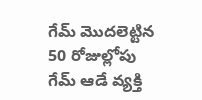గేమ్‌ మొదలెట్టిన 50 రోజుల్లోపు గేమ్‌ ఆడే వ్యక్తి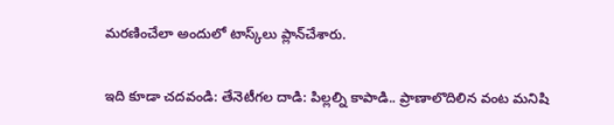మరణించేలా అందులో టాస్క్‌లు ప్లాన్‌చేశారు.


ఇది కూడా చదవండి: తేనెటీగల దాడి: పిల్లల్ని కాపాడి.. ప్రాణాలొదిలిన వంట మనిషి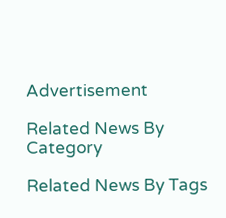Advertisement

Related News By Category

Related News By Tags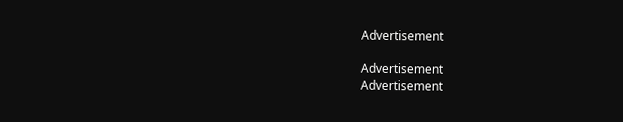Advertisement

Advertisement
Advertisement